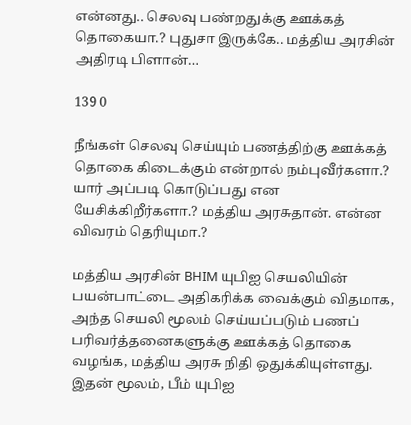என்னது.. செலவு பண்றதுக்கு ஊக்கத் தொகையா.? புதுசா இருக்கே.. மத்திய அரசின் அதிரடி பிளான்…

139 0

நீங்கள் செலவு செய்யும் பணத்திற்கு ஊக்கத் தொகை கிடைக்கும் என்றால் நம்புவீர்களா.? யார் அப்படி கொடுப்பது என யேசிக்கிறீர்களா.? மத்திய அரசுதான். என்ன விவரம் தெரியுமா.?

மத்திய அரசின் BHIM யுபிஐ செயலியின் பயன்பாட்டை அதிகரிக்க வைக்கும் விதமாக, அந்த செயலி மூலம் செய்யப்படும் பணப் பரிவர்த்தனைகளுக்கு ஊக்கத் தொகை வழங்க, மத்திய அரசு நிதி ஒதுக்கியுள்ளது. இதன் மூலம், பீம் யுபிஐ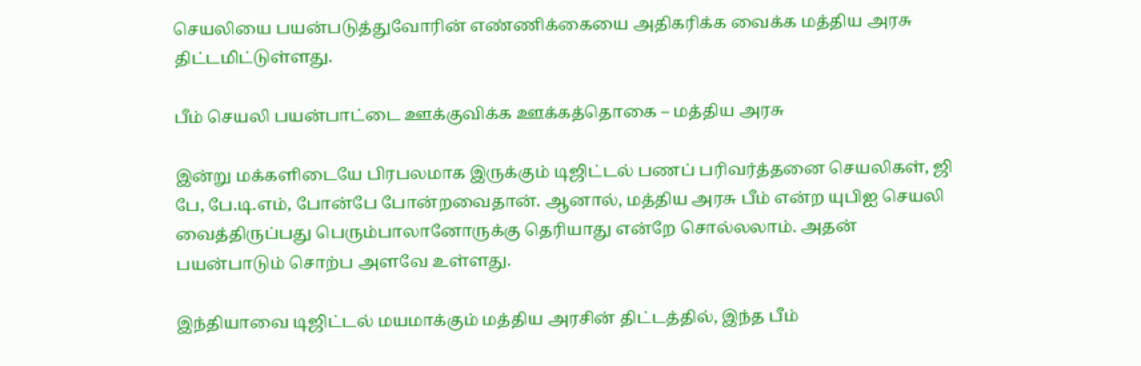செயலியை பயன்படுத்துவோரின் எண்ணிக்கையை அதிகரிக்க வைக்க மத்திய அரசு திட்டமிட்டுள்ளது.

பீம் செயலி பயன்பாட்டை ஊக்குவிக்க ஊக்கத்தொகை – மத்திய அரசு

இன்று மக்களிடையே பிரபலமாக இருக்கும் டிஜிட்டல் பணப் பரிவர்த்தனை செயலிகள், ஜி பே, பே.டி.எம், போன்பே போன்றவைதான். ஆனால், மத்திய அரசு பீம் என்ற யுபிஐ செயலி வைத்திருப்பது பெரும்பாலானோருக்கு தெரியாது என்றே சொல்லலாம். அதன் பயன்பாடும் சொற்ப அளவே உள்ளது.

இந்தியாவை டிஜிட்டல் மயமாக்கும் மத்திய அரசின் திட்டத்தில், இந்த பீம்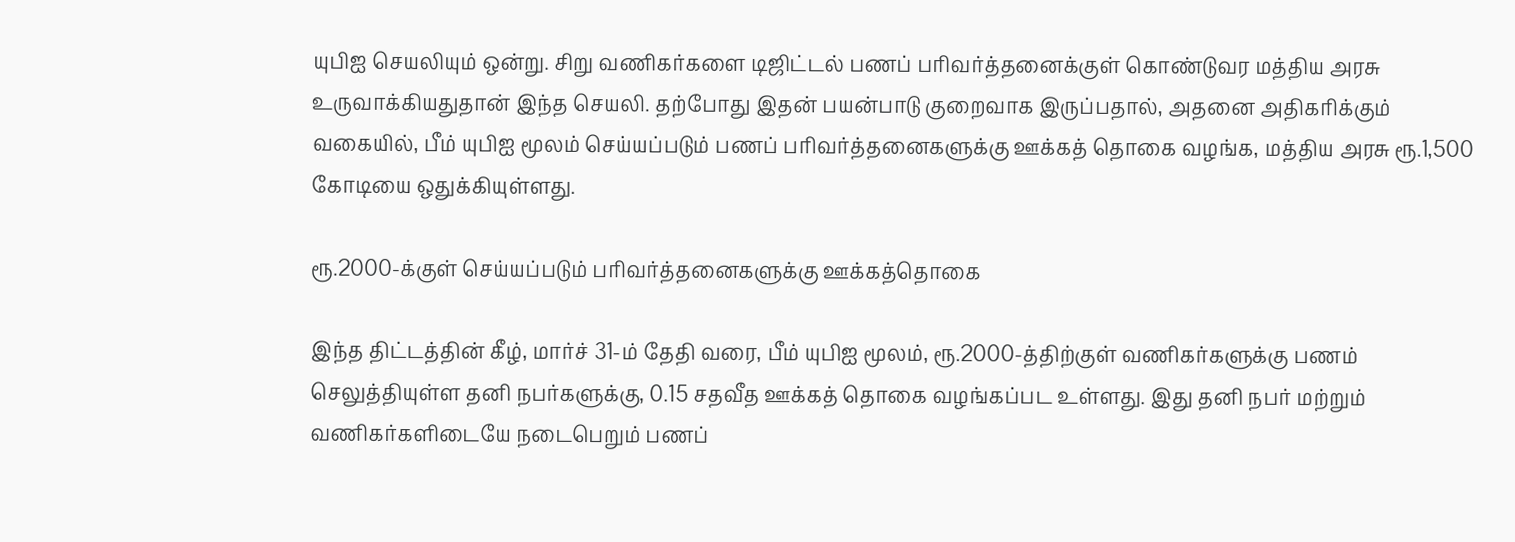யுபிஐ செயலியும் ஒன்று. சிறு வணிகர்களை டிஜிட்டல் பணப் பரிவர்த்தனைக்குள் கொண்டுவர மத்திய அரசு உருவாக்கியதுதான் இந்த செயலி. தற்போது இதன் பயன்பாடு குறைவாக இருப்பதால், அதனை அதிகரிக்கும் வகையில், பீம் யுபிஐ மூலம் செய்யப்படும் பணப் பரிவர்த்தனைகளுக்கு ஊக்கத் தொகை வழங்க, மத்திய அரசு ரூ.1,500 கோடியை ஒதுக்கியுள்ளது.

ரூ.2000-க்குள் செய்யப்படும் பரிவர்த்தனைகளுக்கு ஊக்கத்தொகை

இந்த திட்டத்தின் கீழ், மார்ச் 31-ம் தேதி வரை, பீம் யுபிஐ மூலம், ரூ.2000-த்திற்குள் வணிகர்களுக்கு பணம் செலுத்தியுள்ள தனி நபர்களுக்கு, 0.15 சதவீத ஊக்கத் தொகை வழங்கப்பட உள்ளது. இது தனி நபர் மற்றும் வணிகர்களிடையே நடைபெறும் பணப்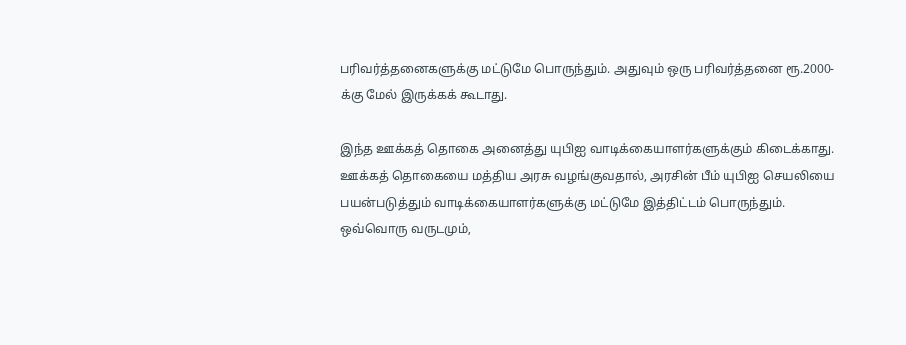பரிவர்த்தனைகளுக்கு மட்டுமே பொருந்தும். அதுவும் ஒரு பரிவர்த்தனை ரூ.2000-க்கு மேல் இருக்கக் கூடாது.

இந்த ஊக்கத் தொகை அனைத்து யுபிஐ வாடிக்கையாளர்களுக்கும் கிடைக்காது. ஊக்கத் தொகையை மத்திய அரசு வழங்குவதால், அரசின் பீம் யுபிஐ செயலியை பயன்படுத்தும் வாடிக்கையாளர்களுக்கு மட்டுமே இத்திட்டம் பொருந்தும். ஒவ்வொரு வருடமும்,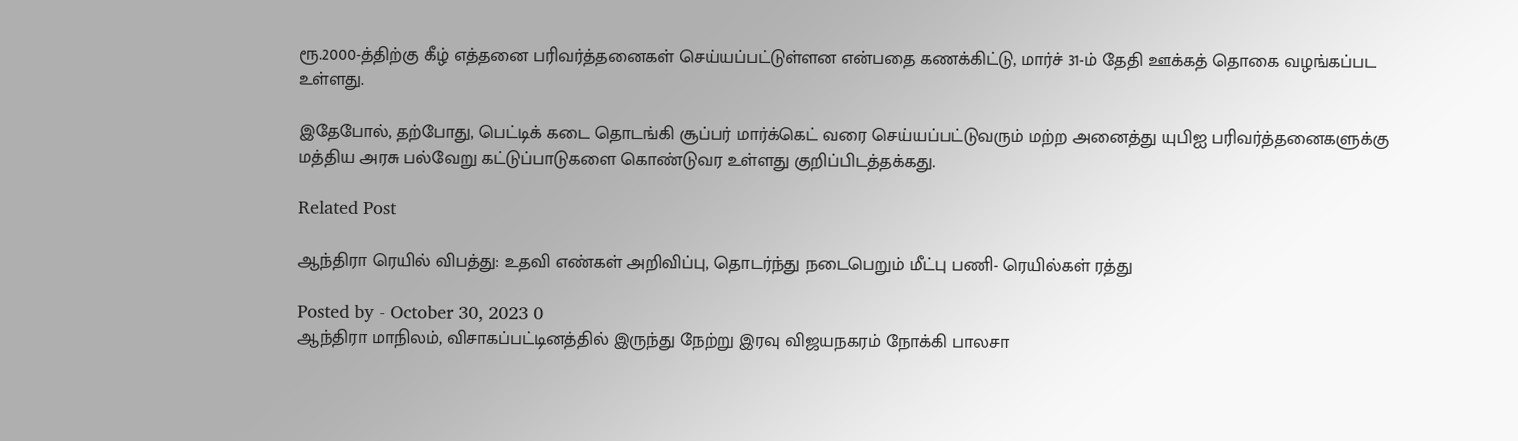ரூ.2000-த்திற்கு கீழ் எத்தனை பரிவர்த்தனைகள் செய்யப்பட்டுள்ளன என்பதை கணக்கிட்டு, மார்ச் 31-ம் தேதி ஊக்கத் தொகை வழங்கப்பட உள்ளது.

இதேபோல், தற்போது, பெட்டிக் கடை தொடங்கி சூப்பர் மார்க்கெட் வரை செய்யப்பட்டுவரும் மற்ற அனைத்து யுபிஐ பரிவர்த்தனைகளுக்கு மத்திய அரசு பல்வேறு கட்டுப்பாடுகளை கொண்டுவர உள்ளது குறிப்பிடத்தக்கது.

Related Post

ஆந்திரா ரெயில் விபத்து: உதவி எண்கள் அறிவிப்பு, தொடர்ந்து நடைபெறும் மீட்பு பணி- ரெயில்கள் ரத்து

Posted by - October 30, 2023 0
ஆந்திரா மாநிலம், விசாகப்பட்டினத்தில் இருந்து நேற்று இரவு விஜயநகரம் நோக்கி பாலசா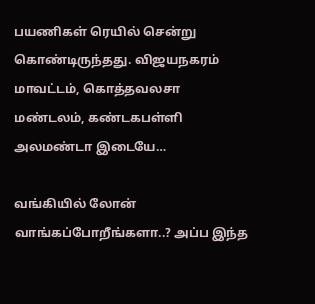பயணிகள் ரெயில் சென்று கொண்டிருந்தது. விஜயநகரம் மாவட்டம், கொத்தவலசா மண்டலம், கண்டகபள்ளி அலமண்டா இடையே…

வங்கியில் லோன் வாங்கப்போறீங்களா..? அப்ப இந்த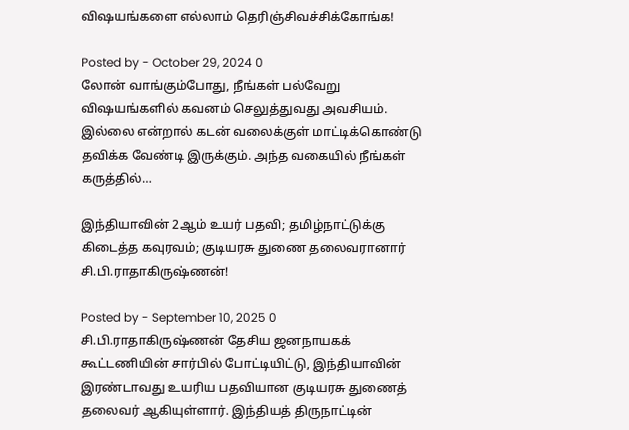விஷயங்களை எல்லாம் தெரிஞ்சிவச்சிக்கோங்க!

Posted by - October 29, 2024 0
லோன் வாங்கும்போது, நீங்கள் பல்வேறு விஷயங்களில் கவனம் செலுத்துவது அவசியம். இல்லை என்றால் கடன் வலைக்குள் மாட்டிக்கொண்டு தவிக்க வேண்டி இருக்கும். அந்த வகையில் நீங்கள் கருத்தில்…

இந்தியாவின் 2ஆம் உயர் பதவி; தமிழ்நாட்டுக்கு கிடைத்த கவுரவம்; குடியரசு துணை தலைவரானார் சி.பி.ராதாகிருஷ்ணன்!

Posted by - September 10, 2025 0
சி.பி.ராதாகிருஷ்ணன் தேசிய ஜனநாயகக் கூட்டணியின் சார்பில் போட்டியிட்டு, இந்தியாவின் இரண்டாவது உயரிய பதவியான குடியரசு துணைத் தலைவர் ஆகியுள்ளார். இந்தியத் திருநாட்டின்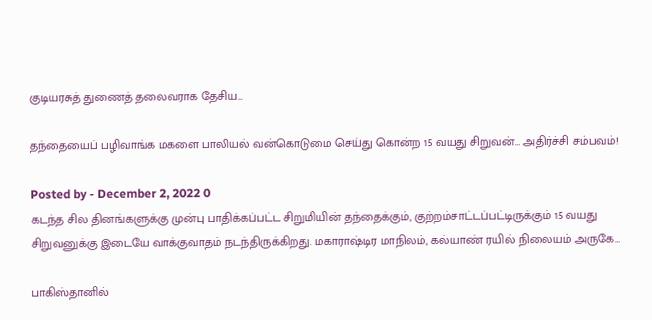குடியரசுத் துணைத் தலைவராக தேசிய…

தந்தையைப் பழிவாங்க மகளை பாலியல் வன்கொடுமை செய்து கொன்ற 15 வயது சிறுவன்… அதிர்ச்சி சம்பவம்!

Posted by - December 2, 2022 0
கடந்த சில தினங்களுக்கு முன்பு பாதிக்கப்பட்ட சிறுமியின் தந்தைக்கும், குற்றம்சாட்டப்பட்டிருக்கும் 15 வயது சிறுவனுக்கு இடையே வாக்குவாதம் நடந்திருக்கிறது. மகாராஷ்டிர மாநிலம், கல்யாண் ரயில் நிலையம் அருகே…

பாகிஸ்தானில்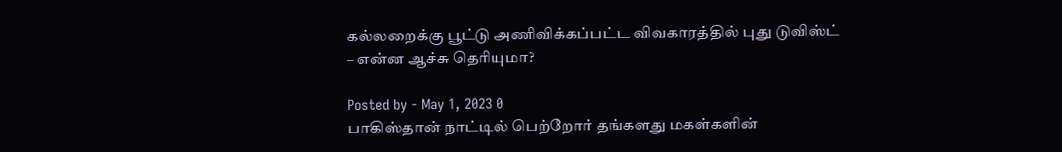கல்லறைக்கு பூட்டு அணிவிக்கப்பட்ட விவகாரத்தில் புது டுவிஸ்ட் – என்ன ஆச்சு தெரியுமா?

Posted by - May 1, 2023 0
பாகிஸ்தான் நாட்டில் பெற்றோர் தங்களது மகள்களின்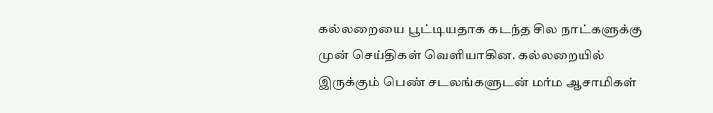கல்லறையை பூட்டியதாக கடந்த சில நாட்களுக்கு முன் செய்திகள் வெளியாகின. கல்லறையில் இருக்கும் பெண் சடலங்களுடன் மர்ம ஆசாமிகள்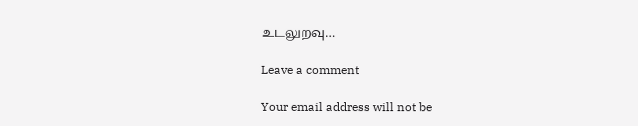உடலுறவு…

Leave a comment

Your email address will not be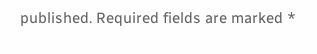published. Required fields are marked *